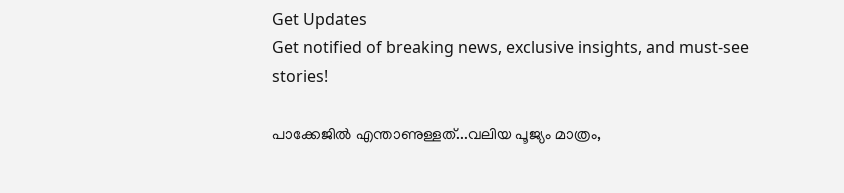Get Updates
Get notified of breaking news, exclusive insights, and must-see stories!

പാക്കേജിൽ എന്താണുള്ളത്...വലിയ പൂജ്യം മാത്രം,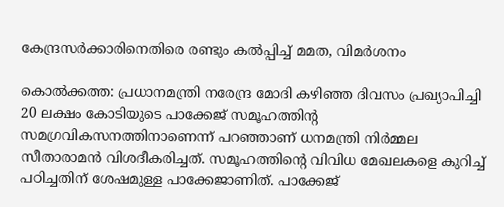കേന്ദ്രസർക്കാരിനെതിരെ രണ്ടും കൽപ്പിച്ച് മമത, വിമർശനം

കൊല്‍ക്കത്ത: പ്രധാനമന്ത്രി നരേന്ദ്ര മോദി കഴിഞ്ഞ ദിവസം പ്രഖ്യാപിച്ചി 20 ലക്ഷം കോടിയുടെ പാക്കേജ് സമൂഹത്തിന്റ സമഗ്രവികസനത്തിനാണെന്ന് പറഞ്ഞാണ് ധനമന്ത്രി നിര്‍മ്മല സീതാരാമന്‍ വിശദീകരിച്ചത്. സമൂഹത്തിന്റെ വിവിധ മേഖലകളെ കുറിച്ച് പഠിച്ചതിന് ശേഷമുള്ള പാക്കേജാണിത്. പാക്കേജ്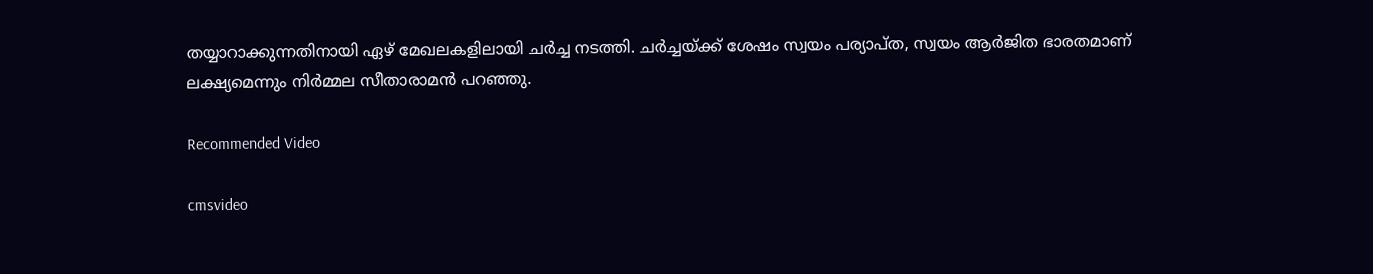തയ്യാറാക്കുന്നതിനായി ഏഴ് മേഖലകളിലായി ചര്‍ച്ച നടത്തി. ചര്‍ച്ചയ്ക്ക് ശേഷം സ്വയം പര്യാപ്ത, സ്വയം ആര്‍ജിത ഭാരതമാണ് ലക്ഷ്യമെന്നും നിര്‍മ്മല സീതാരാമന്‍ പറഞ്ഞു.

Recommended Video

cmsvideo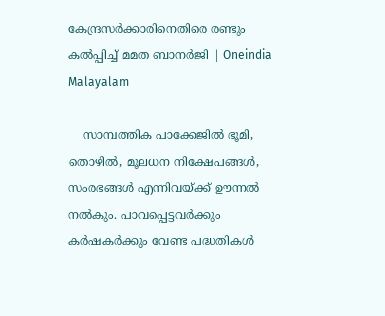കേന്ദ്രസർക്കാരിനെതിരെ രണ്ടും കൽപ്പിച്ച് മമത ബാനർജി | Oneindia Malayalam

    സാമ്പത്തിക പാക്കേജില്‍ ഭൂമി, തൊഴില്‍, മൂലധന നിക്ഷേപങ്ങള്‍, സംരഭങ്ങള്‍ എന്നിവയ്ക്ക് ഊന്നല്‍ നല്‍കും. പാവപ്പെട്ടവര്‍ക്കും കര്‍ഷകര്‍ക്കും വേണ്ട പദ്ധതികള്‍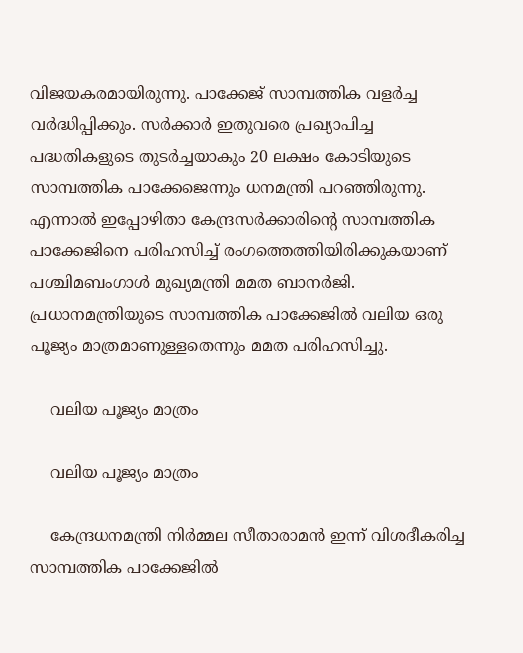വിജയകരമായിരുന്നു. പാക്കേജ് സാമ്പത്തിക വളര്‍ച്ച വര്‍ദ്ധിപ്പിക്കും. സര്‍ക്കാര്‍ ഇതുവരെ പ്രഖ്യാപിച്ച പദ്ധതികളുടെ തുടര്‍ച്ചയാകും 20 ലക്ഷം കോടിയുടെ സാമ്പത്തിക പാക്കേജെന്നും ധനമന്ത്രി പറഞ്ഞിരുന്നു. എന്നാല്‍ ഇപ്പോഴിതാ കേന്ദ്രസര്‍ക്കാരിന്റെ സാമ്പത്തിക പാക്കേജിനെ പരിഹസിച്ച് രംഗത്തെത്തിയിരിക്കുകയാണ് പശ്ചിമബംഗാള്‍ മുഖ്യമന്ത്രി മമത ബാനര്‍ജി. പ്രധാനമന്ത്രിയുടെ സാമ്പത്തിക പാക്കേജില്‍ വലിയ ഒരു പൂജ്യം മാത്രമാണുള്ളതെന്നും മമത പരിഹസിച്ചു.

    വലിയ പൂജ്യം മാത്രം

    വലിയ പൂജ്യം മാത്രം

    കേന്ദ്രധനമന്ത്രി നിര്‍മ്മല സീതാരാമന്‍ ഇന്ന് വിശദീകരിച്ച സാമ്പത്തിക പാക്കേജില്‍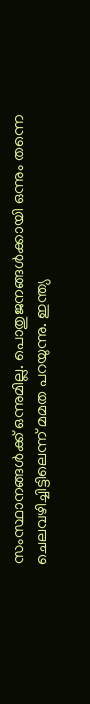സംസ്ഥാനങ്ങള്‍ക്ക് ഒന്നുമില്ല. പൊതുജനങ്ങള്‍ക്കായി ഒന്നും തന്നെ ചെലവഴിച്ചിട്ടിലെന്ന് മമത പറയുന്നു. ഇന്ത്യ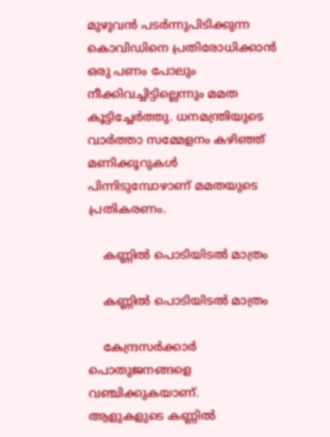മുഴുവന്‍ പടര്‍ന്നുപിടിക്കുന്ന കൊവിഡിനെ പ്രതിരോധിക്കാന്‍ ഒരു പണം പോലും നീക്കിവച്ചിട്ടില്ലെന്നും മമത കൂട്ടിച്ചേര്‍ത്തു. ധനമന്ത്രിയുടെ വാര്‍ത്താ സമ്മേളനം കഴിഞ്ഞ് മണിക്കൂറുകള്‍ പിന്നിടുമ്പോഴാണ് മമതയുടെ പ്രതികരണം.

    കണ്ണില്‍ പൊടിയിടല്‍ മാത്രം

    കണ്ണില്‍ പൊടിയിടല്‍ മാത്രം

    കേന്ദ്രസര്‍ക്കാര്‍ പൊതുജനങ്ങളെ വഞ്ചിക്കുകയാണ്. ആളുകളുടെ കണ്ണില്‍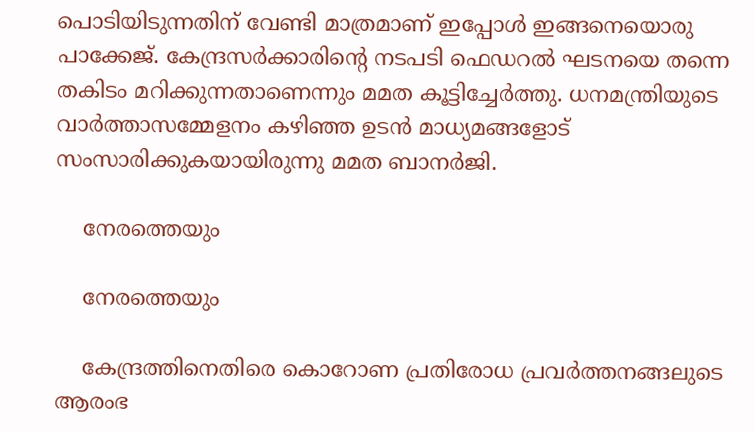പൊടിയിടുന്നതിന് വേണ്ടി മാത്രമാണ് ഇപ്പോള്‍ ഇങ്ങനെയൊരു പാക്കേജ്. കേന്ദ്രസര്‍ക്കാരിന്റെ നടപടി ഫെഡറല്‍ ഘടനയെ തന്നെ തകിടം മറിക്കുന്നതാണെന്നും മമത കൂട്ടിച്ചേര്‍ത്തു. ധനമന്ത്രിയുടെ വാര്‍ത്താസമ്മേളനം കഴിഞ്ഞ ഉടന്‍ മാധ്യമങ്ങളോട് സംസാരിക്കുകയായിരുന്നു മമത ബാനര്‍ജി.

    നേരത്തെയും

    നേരത്തെയും

    കേന്ദ്രത്തിനെതിരെ കൊറോണ പ്രതിരോധ പ്രവര്‍ത്തനങ്ങലുടെ ആരംഭ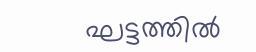ഘട്ടത്തില്‍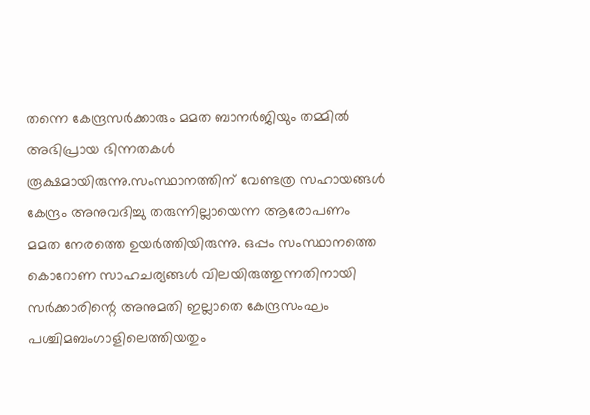തന്നെ കേന്ദ്രസര്‍ക്കാരും മമത ബാനര്‍ജിയും തമ്മില്‍ അഭിപ്രായ ഭിന്നതകള്‍ രൂക്ഷമായിരുന്നു.സംസ്ഥാനത്തിന് വേണ്ടത്ര സഹായങ്ങള്‍ കേന്ദ്രം അനുവദിച്ചു തരുന്നില്ലായെന്ന ആരോപണം മമത നേരത്തെ ഉയര്‍ത്തിയിരുന്നു. ഒപ്പം സംസ്ഥാനത്തെ കൊറോണ സാഹചര്യങ്ങള്‍ വിലയിരുത്തുന്നതിനായി സര്‍ക്കാരിന്റെ അനുമതി ഇല്ലാതെ കേന്ദ്രസംഘം പശ്ചിമബംഗാളിലെത്തിയതും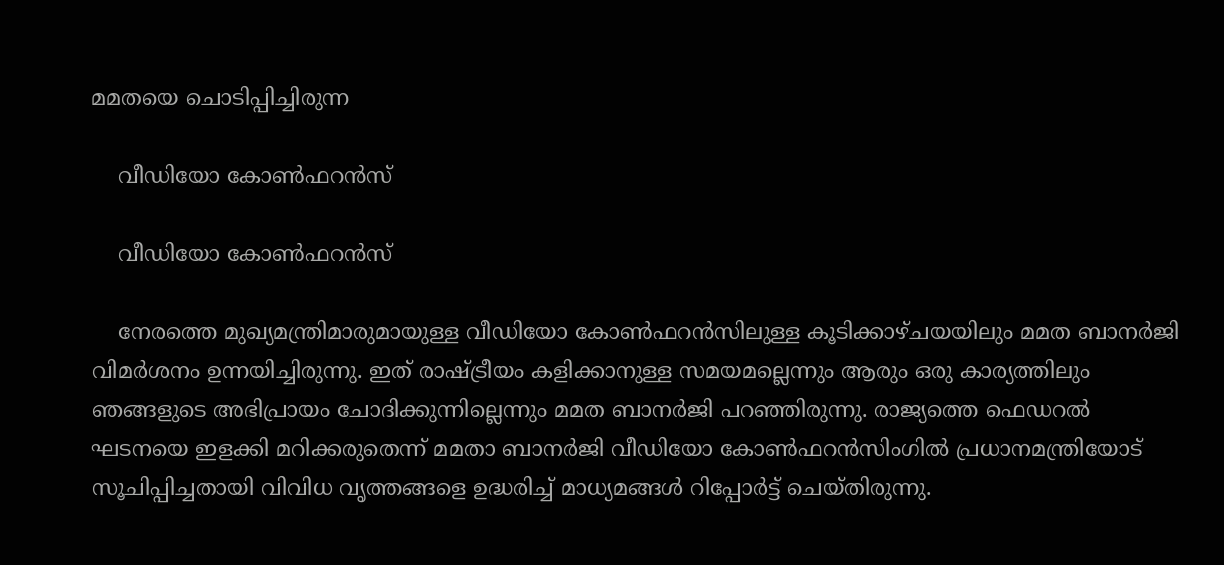മമതയെ ചൊടിപ്പിച്ചിരുന്ന

    വീഡിയോ കോണ്‍ഫറന്‍സ്

    വീഡിയോ കോണ്‍ഫറന്‍സ്

    നേരത്തെ മുഖ്യമന്ത്രിമാരുമായുള്ള വീഡിയോ കോണ്‍ഫറന്‍സിലുള്ള കൂടിക്കാഴ്ചയയിലും മമത ബാനര്‍ജി വിമര്‍ശനം ഉന്നയിച്ചിരുന്നു. ഇത് രാഷ്ട്രീയം കളിക്കാനുള്ള സമയമല്ലെന്നും ആരും ഒരു കാര്യത്തിലും ഞങ്ങളുടെ അഭിപ്രായം ചോദിക്കുന്നില്ലെന്നും മമത ബാനര്‍ജി പറഞ്ഞിരുന്നു. രാജ്യത്തെ ഫെഡറല്‍ ഘടനയെ ഇളക്കി മറിക്കരുതെന്ന് മമതാ ബാനര്‍ജി വീഡിയോ കോണ്‍ഫറന്‍സിംഗില്‍ പ്രധാനമന്ത്രിയോട് സൂചിപ്പിച്ചതായി വിവിധ വൃത്തങ്ങളെ ഉദ്ധരിച്ച് മാധ്യമങ്ങള്‍ റിപ്പോര്‍ട്ട് ചെയ്തിരുന്നു.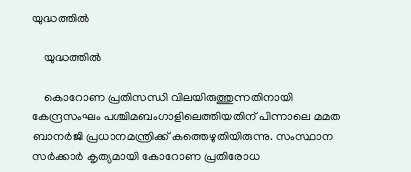യുദ്ധത്തില്‍

    യുദ്ധത്തില്‍

    കൊറോണ പ്രതിസന്ധി വിലയിരുത്തുന്നതിനായി കേന്ദ്രസംഘം പശ്ചിമബംഗാളിലെത്തിയതിന് പിന്നാലെ മമത ബാനര്‍ജി പ്രധാനമന്ത്രിക്ക് കത്തെഴുതിയിരുന്നു. സംസ്ഥാന സര്‍ക്കാര്‍ കൃത്യമായി കോറോണ പ്രതിരോധ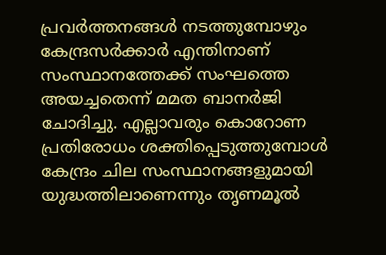പ്രവര്‍ത്തനങ്ങള്‍ നടത്തുമ്പോഴും കേന്ദ്രസര്‍ക്കാര്‍ എന്തിനാണ് സംസ്ഥാനത്തേക്ക് സംഘത്തെ അയച്ചതെന്ന് മമത ബാനര്‍ജി ചോദിച്ചു. എല്ലാവരും കൊറോണ പ്രതിരോധം ശക്തിപ്പെടുത്തുമ്പോള്‍ കേന്ദ്രം ചില സംസ്ഥാനങ്ങളുമായി യുദ്ധത്തിലാണെന്നും തൃണമൂല്‍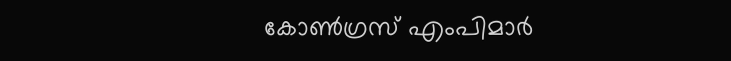കോണ്‍ഗ്രസ് എംപിമാര്‍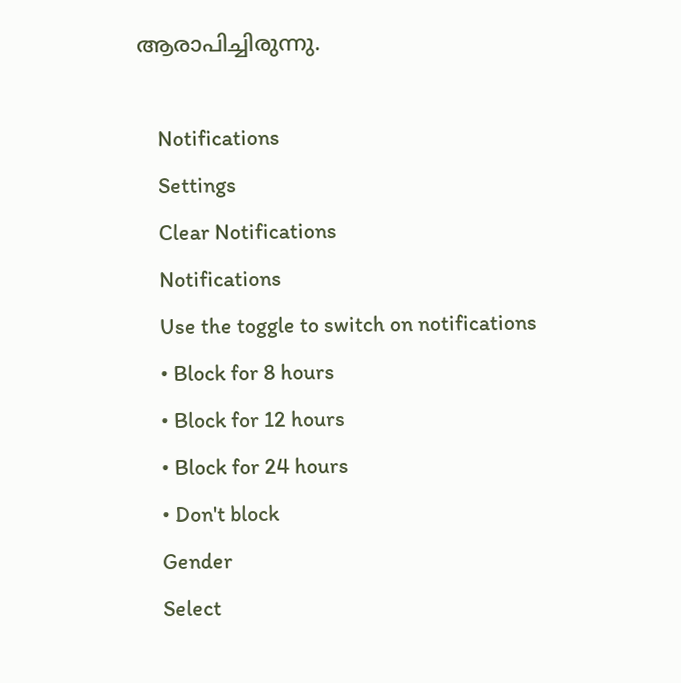ആരാപിച്ചിരുന്നു.

    Notifications
    Settings
    Clear Notifications
    Notifications
    Use the toggle to switch on notifications
    • Block for 8 hours
    • Block for 12 hours
    • Block for 24 hours
    • Don't block
    Gender
    Select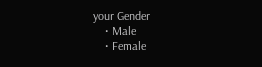your Gender
    • Male
    • Female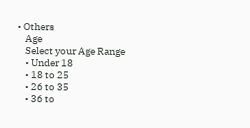• Others
    Age
    Select your Age Range
    • Under 18
    • 18 to 25
    • 26 to 35
    • 36 to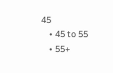45
    • 45 to 55
    • 55+